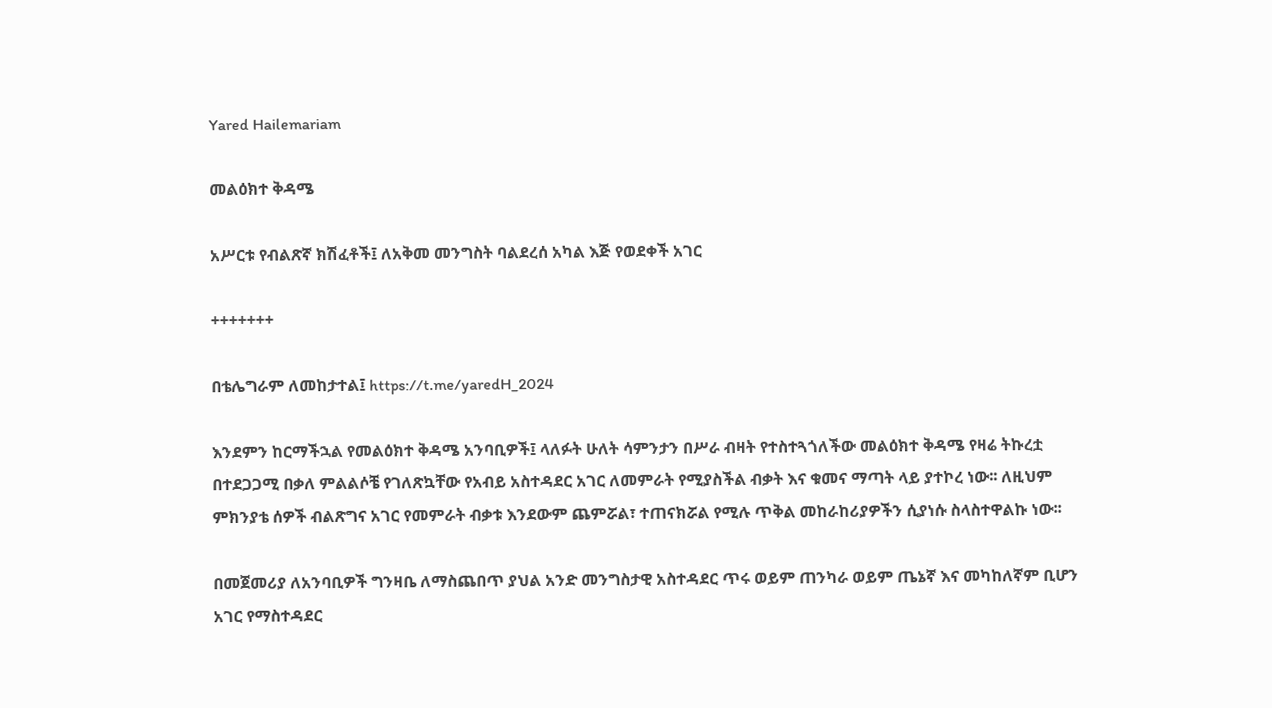Yared Hailemariam

መልዕክተ ቅዳሜ

አሥርቱ የብልጽኛ ክሽፈቶች፤ ለአቅመ መንግስት ባልደረሰ አካል እጅ የወደቀች አገር

+++++++

በቴሌግራም ለመከታተል፤ https://t.me/yaredH_2024

እንደምን ከርማችኋል የመልዕክተ ቅዳሜ አንባቢዎች፤ ላለፉት ሁለት ሳምንታን በሥራ ብዛት የተስተጓጎለችው መልዕክተ ቅዳሜ የዛሬ ትኩረቷ በተደጋጋሚ በቃለ ምልልሶቼ የገለጽኳቸው የአብይ አስተዳደር አገር ለመምራት የሚያስችል ብቃት እና ቁመና ማጣት ላይ ያተኮረ ነው፡፡ ለዚህም ምክንያቴ ሰዎች ብልጽግና አገር የመምራት ብቃቱ እንደውም ጨምሯል፣ ተጠናክሯል የሚሉ ጥቅል መከራከሪያዎችን ሲያነሱ ስላስተዋልኩ ነው፡፡

በመጀመሪያ ለአንባቢዎች ግንዛቤ ለማስጨበጥ ያህል አንድ መንግስታዊ አስተዳደር ጥሩ ወይም ጠንካራ ወይም ጤኔኛ እና መካከለኛም ቢሆን አገር የማስተዳደር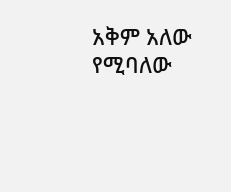አቅም አለው የሚባለው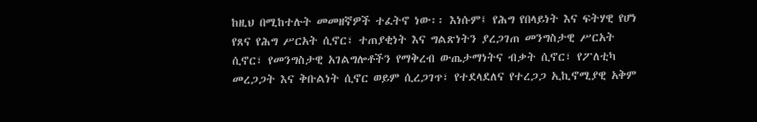ከዚህ በሚከተሉት መመዘኛዎች ተፈትኖ ነው፡፡ እነሱም፤ የሕግ የበላይነት እና ፍትሃዊ የሆነ የጸና የሕግ ሥርአት ሲኖር፣ ተጠያቂነት እና ግልጽነትን ያረጋገጠ መንግስታዊ ሥርአት ሲኖር፣ የመንግስታዊ አገልግሎቶችን የማቅረብ ውጤታማነትና ብቃት ሲኖር፣ የፖለቲካ መረጋጋት እና ቅቡልነት ሲኖር ወይም ሲረጋገጥ፣ የተደላደለና የተረጋጋ ኢኪኖሚያዊ አቅም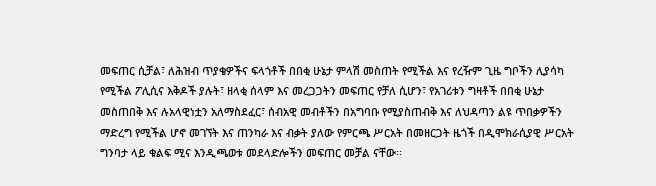መፍጠር ሲቻል፣ ለሕዝብ ጥያቄዎችና ፍላጎቶች በበቂ ሁኔታ ምላሽ መስጠት የሚችል እና የረዥም ጊዜ ግቦችን ሊያሳካ የሚችል ፖሊሲና እቅዶች ያሉት፣ ዘላቂ ሰላም እና መረጋጋትን መፍጠር የቻለ ሲሆን፣ የአገሪቱን ግዛቶች በበቂ ሁኔታ መስጠበቅ እና ሉአላዊነቷን አለማስደፈር፣ ሰብአዊ መብቶችን በአግባቡ የሚያስጠብቅ እና ለህዳጣን ልዩ ጥበቃዎችን ማድረግ የሚችል ሆኖ መገኘት እና ጠንካራ እና ብቃት ያለው የምርጫ ሥርአት በመዘርጋት ዜጎች በዲሞክራሲያዊ ሥርአት ግንባታ ላይ ቁልፍ ሚና እንዲጫወቱ መደላድሎችን መፍጠር መቻል ናቸው፡፡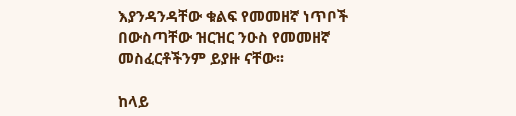እያንዳንዳቸው ቁልፍ የመመዘኛ ነጥቦች በውስጣቸው ዝርዝር ንዑስ የመመዘኛ መስፈርቶችንም ይያዙ ናቸው፡፡

ከላይ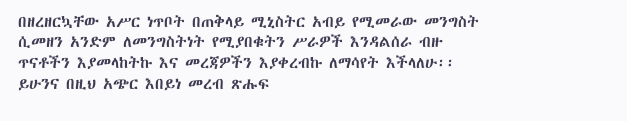በዘረዘርኳቸው አሥር ነጥቦት በጠቅላይ ሚኒስትር አብይ የሚመራው መንግስት ሲመዘን አንድም ለመንግስትነት የሚያበቁትን ሥራዎች እንዳልሰራ ብዙ ጥናቶችን እያመላከትኩ እና መረጃዎችን እያቀረብኩ ለማሳየት እችላለሁ፡፡ ይሁንና በዚህ አጭር እበይነ መረብ ጽሑፍ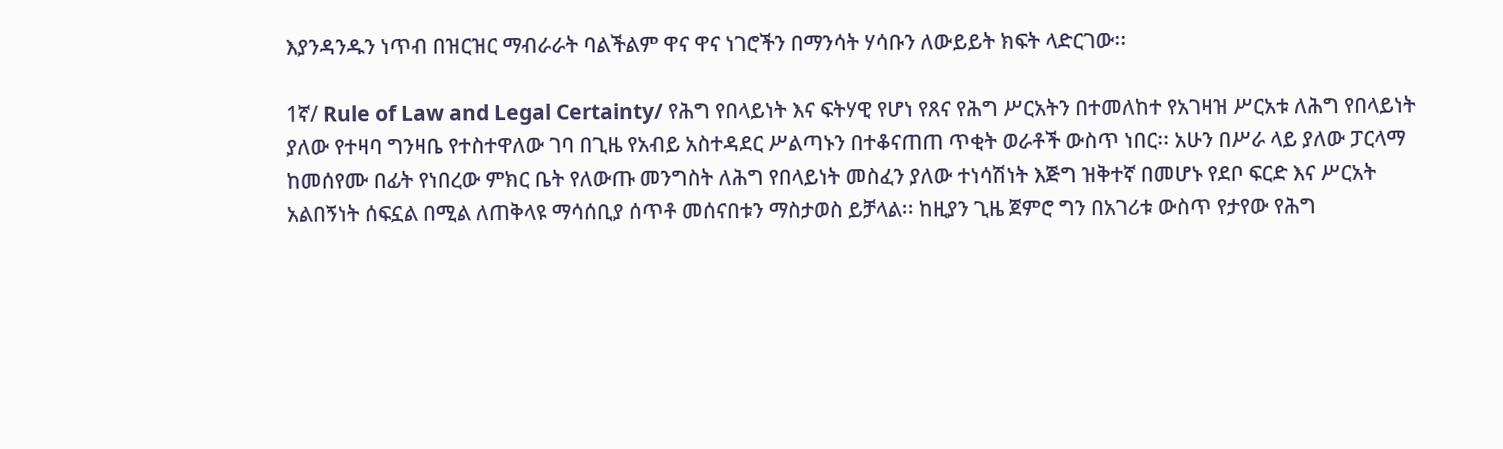እያንዳንዱን ነጥብ በዝርዝር ማብራራት ባልችልም ዋና ዋና ነገሮችን በማንሳት ሃሳቡን ለውይይት ክፍት ላድርገው፡፡

1ኛ/ Rule of Law and Legal Certainty/ የሕግ የበላይነት እና ፍትሃዊ የሆነ የጸና የሕግ ሥርአትን በተመለከተ የአገዛዝ ሥርአቱ ለሕግ የበላይነት ያለው የተዛባ ግንዛቤ የተስተዋለው ገባ በጊዜ የአብይ አስተዳደር ሥልጣኑን በተቆናጠጠ ጥቂት ወራቶች ውስጥ ነበር፡፡ አሁን በሥራ ላይ ያለው ፓርላማ ከመሰየሙ በፊት የነበረው ምክር ቤት የለውጡ መንግስት ለሕግ የበላይነት መስፈን ያለው ተነሳሽነት እጅግ ዝቅተኛ በመሆኑ የደቦ ፍርድ እና ሥርአት አልበኝነት ሰፍኗል በሚል ለጠቅላዩ ማሳሰቢያ ሰጥቶ መሰናበቱን ማስታወስ ይቻላል፡፡ ከዚያን ጊዜ ጀምሮ ግን በአገሪቱ ውስጥ የታየው የሕግ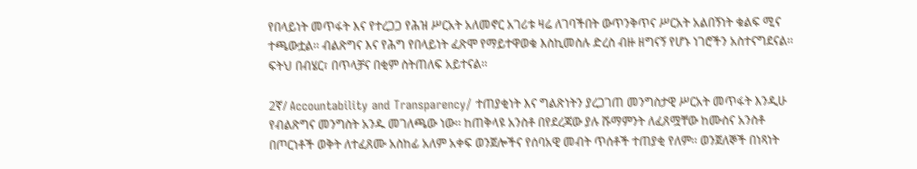የበላይነት መጥፋት እና የተረጋጋ የሕዝ ሥርአት አለመኖር አገሪቱ ዛሬ ለገባችበት ውጥንቅጥና ሥርአት አልበኝነት ቁልፍ ሚና ተጫውቷል፡፡ ብልጽግና እና የሕግ የበላይነት ፈጽሞ የማይተዋወቁ እስኪመስሉ ድረስ ብዙ ዘግናኝ የሆኑ ነገሮችን አስተናግደናል፡፡ ፍትህ በብሄር፣ በጥላቻና በቂም ስትጠለፍ አይተናል፡፡

2ኛ/ Accountability and Transparency/ ተጠያቂነት እና ግልጽነትን ያረጋገጠ መንግስታዊ ሥርአት መጥፋት እንዲሁ የብልጽግና መንግስት አንዱ መገለጫው ነው፡፡ ከጠቅላዩ አንስቶ በየደረጃው ያሉ ሹማምንት ለፈጸሟቸው ከሙስና አንስቶ በጦርነቶች ወቅት ለተፈጸሙ አስከፊ አለም አቀፍ ወንጀሎችና የሰባአዊ መብት ጥሰቶች ተጠያቂ የለም፡፡ ወንጀለኞች በነጻነት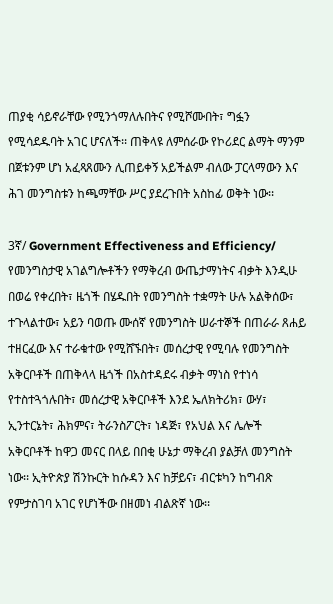ጠያቂ ሳይኖራቸው የሚንጎማለሉበትና የሚሾሙበት፣ ግፏን የሚሳደዱባት አገር ሆናለች፡፡ ጠቅላዩ ለምሰራው የኮሪደር ልማት ማንም በጀቱንም ሆነ አፈጻጸሙን ሊጠይቀኝ አይችልም ብለው ፓርላማውን እና ሕገ መንግስቱን ከጫማቸው ሥር ያደረጉበት አስከፊ ወቅት ነው፡፡

3ኛ/ Government Effectiveness and Efficiency/ የመንግስታዊ አገልግሎቶችን የማቅረብ ውጤታማነትና ብቃት እንዲሁ በወሬ የቀረበት፣ ዜጎች በሄዱበት የመንግስት ተቋማት ሁሉ አልቅሰው፣ ተጉላልተው፣ አይን ባወጡ ሙሰኛ የመንግስት ሠራተኞች በጠራራ ጸሐይ ተዘርፈው እና ተራቁተው የሚሸኙበት፣ መሰረታዊ የሚባሉ የመንግስት አቅርቦቶች በጠቅላላ ዜጎች በአስተዳደሩ ብቃት ማነስ የተነሳ የተስተጓጎሉበት፣ መሰረታዊ አቅርቦቶች እንደ ኤለክትሪክ፣ ውሃ፣ ኢንተርኔት፣ ሕክምና፣ ትራንስፖርት፣ ነዳጅ፣ የአህል እና ሌሎች አቅርቦቶች ከዋጋ መናር በላይ በበቂ ሁኔታ ማቅረብ ያልቻለ መንግስት ነው፡፡ ኢትዮጵያ ሽንኩርት ከሱዳን እና ከቻይና፣ ብርቱካን ከግብጽ የምታስገባ አገር የሆነችው በዘመነ ብልጽኛ ነው፡፡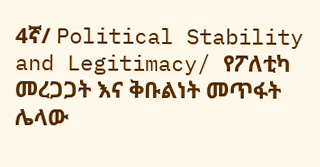4ኛ/ Political Stability and Legitimacy/ የፖለቲካ መረጋጋት እና ቅቡልነት መጥፋት ሌላው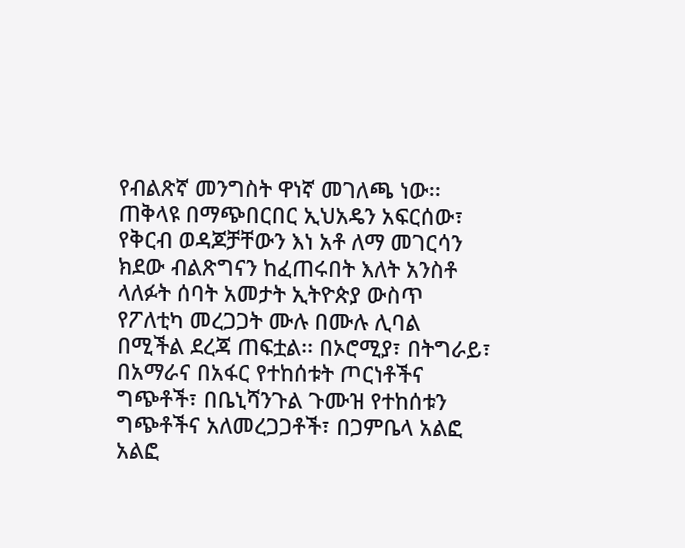የብልጽኛ መንግስት ዋነኛ መገለጫ ነው፡፡ ጠቅላዩ በማጭበርበር ኢህአዴን አፍርሰው፣ የቅርብ ወዳጆቻቸውን እነ አቶ ለማ መገርሳን ክደው ብልጽግናን ከፈጠሩበት እለት አንስቶ ላለፉት ሰባት አመታት ኢትዮጵያ ውስጥ የፖለቲካ መረጋጋት ሙሉ በሙሉ ሊባል በሚችል ደረጃ ጠፍቷል፡፡ በኦሮሚያ፣ በትግራይ፣ በአማራና በአፋር የተከሰቱት ጦርነቶችና ግጭቶች፣ በቤኒሻንጉል ጉሙዝ የተከሰቱን ግጭቶችና አለመረጋጋቶች፣ በጋምቤላ አልፎ አልፎ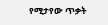የሚታየው ጥቃት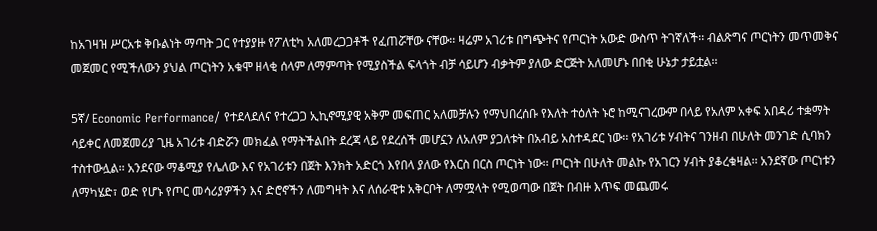ከአገዛዝ ሥርአቱ ቅቡልነት ማጣት ጋር የተያያዙ የፖለቲካ አለመረጋጋቶች የፈጠሯቸው ናቸው፡፡ ዛሬም አገሪቱ በግጭትና የጦርነት አውድ ውስጥ ትገኛለች፡፡ ብልጽግና ጦርነትን መጥመቅና መጀመር የሚችለውን ያህል ጦርነትን አቁሞ ዘላቂ ሰላም ለማምጣት የሚያስችል ፍላጎት ብቻ ሳይሆን ብቃትም ያለው ድርጅት አለመሆኑ በበቂ ሁኔታ ታይቷል፡፡

5ኛ/ Economic Performance/ የተደላደለና የተረጋጋ ኢኪኖሚያዊ አቅም መፍጠር አለመቻሉን የማህበረሰቡ የእለት ተዕለት ኑሮ ከሚናገረውም በላይ የአለም አቀፍ አበዳሪ ተቋማት ሳይቀር ለመጀመሪያ ጊዜ አገሪቱ ብድሯን መክፈል የማትችልበት ደረጃ ላይ የደረሰች መሆኗን ለአለም ያጋለቱት በአብይ አስተዳደር ነው፡፡ የአገሪቱ ሃብትና ገንዘብ በሁለት መንገድ ሲባክን ተስተውሏል፡፡ አንደናው ማቆሚያ የሌለው እና የአገሪቱን በጀት እንክት አድርጎ እየበላ ያለው የእርስ በርስ ጦርነት ነው፡፡ ጦርነት በሁለት መልኩ የአገርን ሃብት ያቆረቁዛል፡፡ አንደኛው ጦርነቱን ለማካሄድ፣ ወድ የሆኑ የጦር መሳሪያዎችን እና ድሮኖችን ለመግዛት እና ለሰራዊቱ አቅርቦት ለማሟላት የሚወጣው በጀት በብዙ እጥፍ መጨመሩ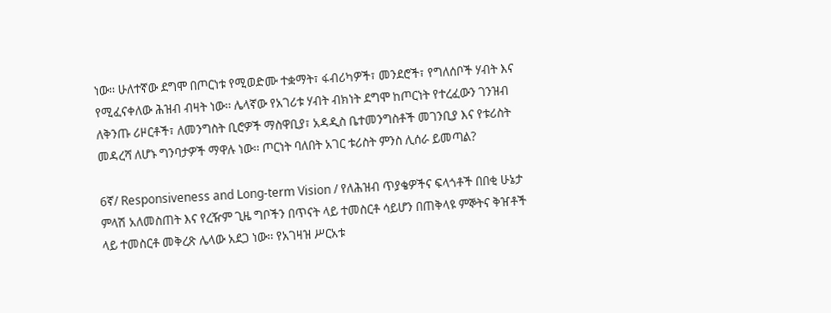ነው፡፡ ሁለተኛው ደግሞ በጦርነቱ የሚወድሙ ተቋማት፣ ፋብሪካዎች፣ መንደሮች፣ የግለሰቦች ሃብት እና የሚፈናቀለው ሕዝብ ብዛት ነው፡፡ ሌላኛው የአገሪቱ ሃብት ብክነት ደግሞ ከጦርነት የተረፈውን ገንዝብ ለቅንጡ ሪዞርቶች፣ ለመንግስት ቢሮዎች ማስዋቢያ፣ አዳዲስ ቤተመንግስቶች መገንቢያ እና የቱሪስት መዳረሻ ለሆኑ ግንባታዎች ማዋሉ ነው፡፡ ጦርነት ባለበት አገር ቱሪስት ምንስ ሊሰራ ይመጣል?

6ኛ/ Responsiveness and Long-term Vision / የለሕዝብ ጥያቄዎችና ፍላጎቶች በበቂ ሁኔታ ምላሽ አለመስጠት እና የረዥም ጊዜ ግቦችን በጥናት ላይ ተመስርቶ ሳይሆን በጠቅላዩ ምኞትና ቅዠቶች ላይ ተመስርቶ መቅረጽ ሌላው አደጋ ነው፡፡ የአገዛዝ ሥርአቱ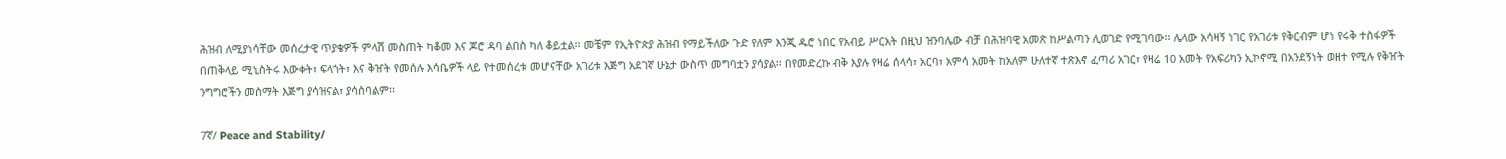ሕዝብ ለሚያነሳቸው መሰረታዊ ጥያቄዎች ምላሽ መስጠት ካቆመ እና ጆሮ ዳባ ልበስ ካለ ቆይቷል፡፡ መቼም የኢትዮጵያ ሕዝብ የማይችለው ጉድ የለም እንጂ ዱሮ ነበር የአብይ ሥርአት በዚህ ዝንባሌው ብቻ በሕዝባዊ አመጽ ከሥልጣን ሊወገድ የሚገባው፡፡ ሌላው አሳዛኝ ነገር የአገሪቱ የቅርብም ሆነ የሩቅ ተስፋዎች በጠቅላይ ሚኒስትሩ እውቀት፣ ፍላጎት፣ እና ቅዠት የመሰሉ እሳቤዎች ላይ የተመሰረቱ መሆናቸው አገሪቱ እጅግ አደገኛ ሁኔታ ውስጥ መግባቷን ያሳያል፡፡ በየመድረኩ ብቅ እያሉ የዛሬ ሰላሳ፣ አርባ፣ አምሳ አመት ከአለም ሁለተኛ ተጽእኖ ፈጣሪ አገር፣ የዛሬ 10 አመት የአፍሪካን ኢኮኖሚ በአንደኝነት ወዘተ የሚሉ የቅዠት ንግግሮችን መስማት እጅግ ያሳዝናል፣ ያሳስባልም፡፡

7ኛ/ Peace and Stability/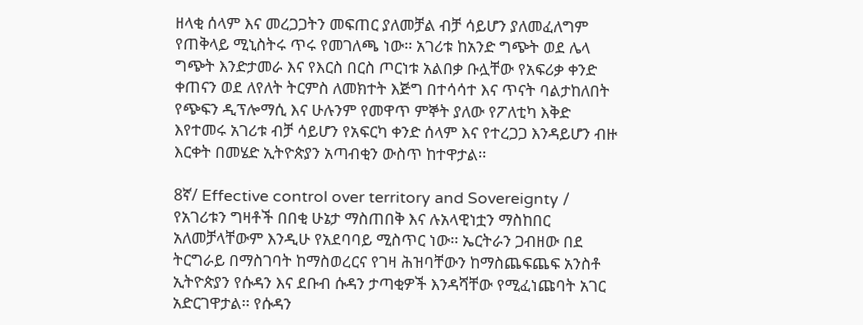ዘላቂ ሰላም እና መረጋጋትን መፍጠር ያለመቻል ብቻ ሳይሆን ያለመፈለግም የጠቅላይ ሚኒስትሩ ጥሩ የመገለጫ ነው፡፡ አገሪቱ ከአንድ ግጭት ወደ ሌላ ግጭት እንድታመራ እና የእርስ በርስ ጦርነቱ አልበቃ ቡሏቸው የአፍሪቃ ቀንድ ቀጠናን ወደ ለየለት ትርምስ ለመክተት እጅግ በተሳሳተ እና ጥናት ባልታከለበት የጭፍን ዲፕሎማሲ እና ሁሉንም የመዋጥ ምኞት ያለው የፖለቲካ እቅድ እየተመሩ አገሪቱ ብቻ ሳይሆን የአፍርካ ቀንድ ሰላም እና የተረጋጋ እንዳይሆን ብዙ እርቀት በመሄድ ኢትዮጵያን አጣብቂን ውስጥ ከተዋታል፡፡

8ኛ/ Effective control over territory and Sovereignty / የአገሪቱን ግዛቶች በበቂ ሁኔታ ማስጠበቅ እና ሉአላዊነቷን ማስከበር አለመቻላቸውም እንዲሁ የአደባባይ ሚስጥር ነው፡፡ ኤርትራን ጋብዘው በደ ትርግራይ በማስገባት ከማስወረርና የገዛ ሕዝባቸውን ከማስጨፍጨፍ አንስቶ ኢትዮጵያን የሱዳን እና ደቡብ ሱዳን ታጣቂዎች እንዳሻቸው የሚፈነጩባት አገር አድርገዋታል፡፡ የሱዳን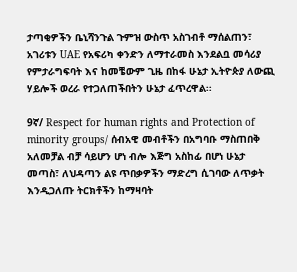ታጣቂዎችን ቤኒሻንጉል ጉምዝ ውስጥ አስገብቶ ማሰልጠን፣ አገሪቱን UAE የአፍሪካ ቀንድን ለማተራመስ እንደልቧ መሳሪያ የምታራግፍባት እና ከመቼውም ጊዜ በከፋ ሁኔታ ኢትዮጵያ ለውጪ ሃይሎች ወረራ የተጋለጠችበትን ሁኔታ ፈጥረዋል፡፡

9ኛ/ Respect for human rights and Protection of minority groups/ ሰብአዊ መብቶችን በአግባቡ ማስጠበቅ አለመቻል ብቻ ሳይሆን ሆነ ብሎ እጅግ አስከፊ በሆነ ሁኔታ መጣስ፣ ለህዳጣን ልዩ ጥበቃዎችን ማድረግ ሲገባው ለጥቃት እንዲጋለጡ ትርክቶችን ከማዛባት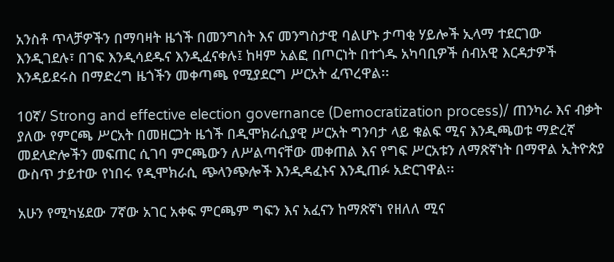አንስቶ ጥላቻዎችን በማባዛት ዜጎች በመንግስት እና መንግስታዊ ባልሆኑ ታጣቂ ሃይሎች ኢላማ ተደርገው እንዲገደሉ፣ በገፍ እንዲሳደዱና እንዲፈናቀሉ፤ ከዛም አልፎ በጦርነት በተጎዱ አካባቢዎች ሰብአዊ እርዳታዎች እንዳይደሩስ በማድረግ ዜጎችን መቀጣጫ የሚያደርግ ሥርአት ፈጥረዋል፡፡

10ኛ/ Strong and effective election governance (Democratization process)/ ጠንካራ እና ብቃት ያለው የምርጫ ሥርአት በመዘርጋት ዜጎች በዲሞክራሲያዊ ሥርአት ግንባታ ላይ ቁልፍ ሚና እንዲጫወቱ ማድረኛ መደላድሎችን መፍጠር ሲገባ ምርጫውን ለሥልጣናቸው መቀጠል እና የግፍ ሥርአቱን ለማጽኛነት በማዋል ኢትዮጵያ ውስጥ ታይተው የነበሩ የዲሞክራሲ ጭላንጭሎች እንዲዳፈኑና እንዲጠፉ አድርገዋል፡፡

አሁን የሚካሄደው 7ኛው አገር አቀፍ ምርጫም ግፍን እና አፈናን ከማጽኛነ የዘለለ ሚና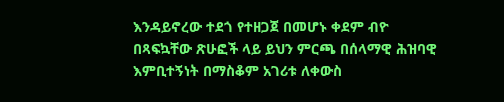እንዳይኖረው ተደጎ የተዘጋጀ በመሆኑ ቀደም ብዮ በጻፍኳቸው ጽሁፎች ላይ ይህን ምርጫ በሰላማዊ ሕዝባዊ እምቢተኝነት በማስቆም አገሪቱ ለቀውስ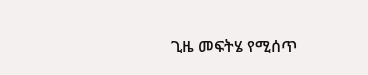ጊዜ መፍትሄ የሚሰጥ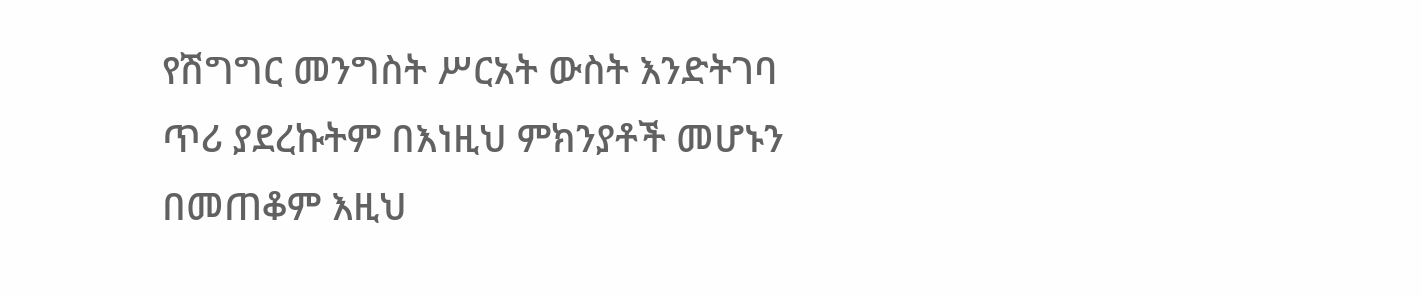የሽግግር መንግስት ሥርአት ውስት እንድትገባ ጥሪ ያደረኩትም በእነዚህ ምክንያቶች መሆኑን በመጠቆም እዚህ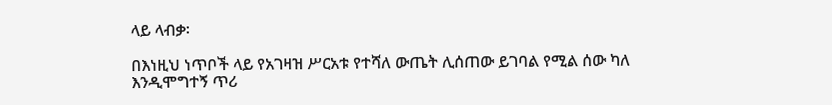ላይ ላብቃ፡

በእነዚህ ነጥቦች ላይ የአገዛዝ ሥርአቱ የተሻለ ውጤት ሊሰጠው ይገባል የሚል ሰው ካለ እንዲሞግተኝ ጥሪ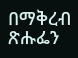በማቅረብ ጽሑፌን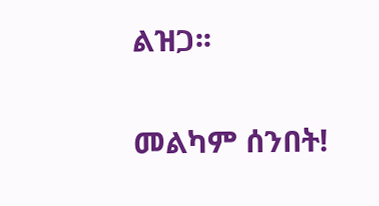ልዝጋ፡፡

መልካም ሰንበት!